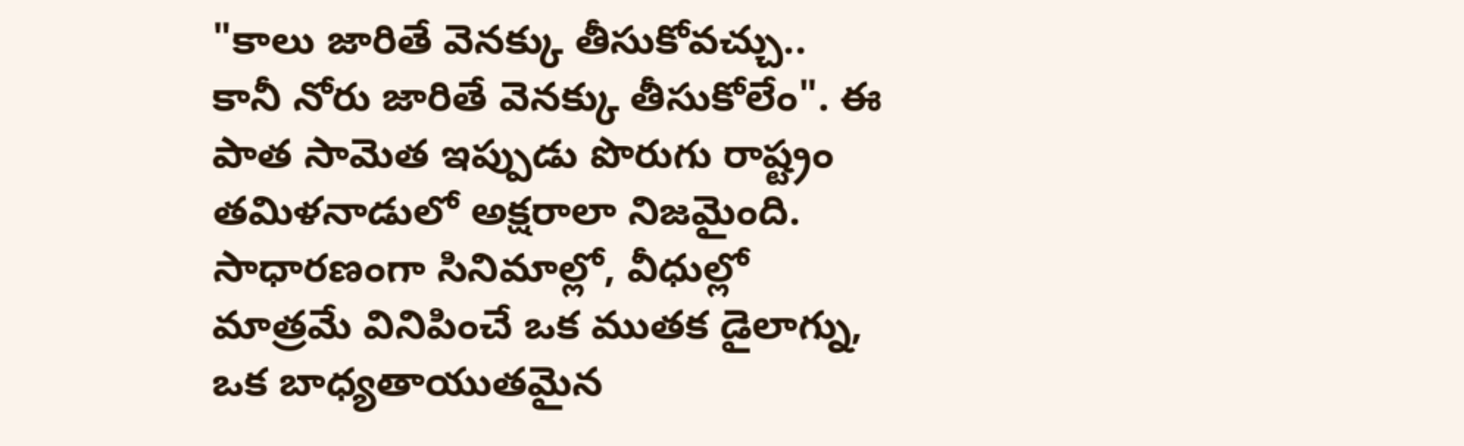"కాలు జారితే వెనక్కు తీసుకోవచ్చు.. కానీ నోరు జారితే వెనక్కు తీసుకోలేం". ఈ పాత సామెత ఇప్పుడు పొరుగు రాష్ట్రం తమిళనాడులో అక్షరాలా నిజమైంది. సాధారణంగా సినిమాల్లో, వీధుల్లో మాత్రమే వినిపించే ఒక ముతక డైలాగ్ను, ఒక బాధ్యతాయుతమైన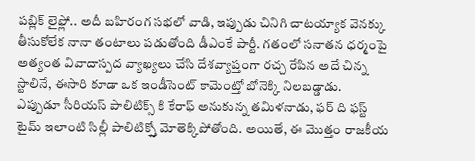పబ్లిక్ లైఫ్లో.. అదీ బహిరంగ సభలో వాడి, ఇప్పుడు చినిగి చాటయ్యాక వెనక్కు తీసుకోలేక నానా తంటాలు పడుతోంది డీఎంకే పార్టీ. గతంలో సనాతన ధర్మంపై అత్యంత వివాదాస్పద వ్యాఖ్యలు చేసి దేశవ్యాప్తంగా రచ్చ రేపిన అదే చిన్న స్టాలినే, ఈసారి కూడా ఒక ఇండీసెంట్ కామెంట్తో బోనెక్కి నిలబడ్డాడు.
ఎప్పుడూ సీరియస్ పాలిటిక్స్ కి కేరాఫ్ అనుకున్న తమిళనాడు, ఫర్ ది ఫస్ట్ టైమ్ ఇలాంటి సిల్లీ పాలిటిక్స్తో మోతెక్కిపోతోంది. అయితే, ఈ మొత్తం రాజకీయ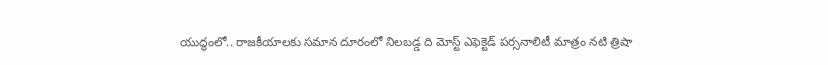యుద్ధంలో.. రాజకీయాలకు సమాన దూరంలో నిలబడ్డ ది మోస్ట్ ఎఫెక్టెడ్ పర్సనాలిటీ మాత్రం నటి త్రిషా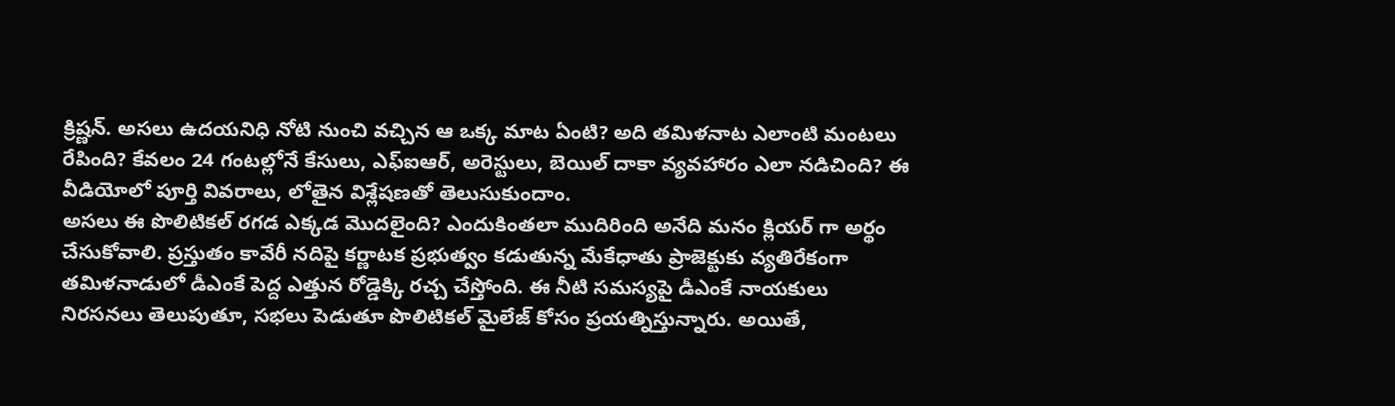క్రిష్ణన్. అసలు ఉదయనిధి నోటి నుంచి వచ్చిన ఆ ఒక్క మాట ఏంటి? అది తమిళనాట ఎలాంటి మంటలు రేపింది? కేవలం 24 గంటల్లోనే కేసులు, ఎఫ్ఐఆర్, అరెస్టులు, బెయిల్ దాకా వ్యవహారం ఎలా నడిచింది? ఈ వీడియోలో పూర్తి వివరాలు, లోతైన విశ్లేషణతో తెలుసుకుందాం.
అసలు ఈ పొలిటికల్ రగడ ఎక్కడ మొదలైంది? ఎందుకింతలా ముదిరింది అనేది మనం క్లియర్ గా అర్థం చేసుకోవాలి. ప్రస్తుతం కావేరీ నదిపై కర్ణాటక ప్రభుత్వం కడుతున్న మేకేధాతు ప్రాజెక్టుకు వ్యతిరేకంగా తమిళనాడులో డీఎంకే పెద్ద ఎత్తున రోడ్డెక్కి రచ్చ చేస్తోంది. ఈ నీటి సమస్యపై డీఎంకే నాయకులు నిరసనలు తెలుపుతూ, సభలు పెడుతూ పొలిటికల్ మైలేజ్ కోసం ప్రయత్నిస్తున్నారు. అయితే,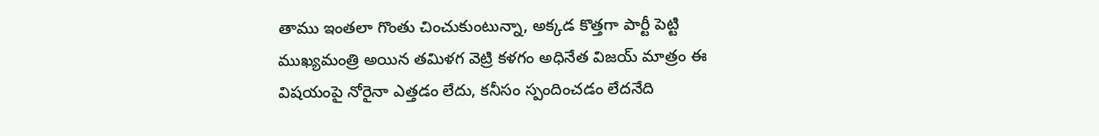తాము ఇంతలా గొంతు చించుకుంటున్నా, అక్కడ కొత్తగా పార్టీ పెట్టి ముఖ్యమంత్రి అయిన తమిళగ వెట్రి కళగం అధినేత విజయ్ మాత్రం ఈ విషయంపై నోరైనా ఎత్తడం లేదు, కనీసం స్పందించడం లేదనేది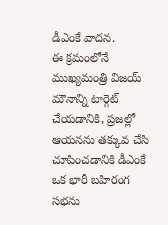డీఎంకే వాదన.
ఈ క్రమంలోనే ముఖ్యమంత్రి విజయ్ మౌనాన్ని టార్గెట్ చేయడానికి, ప్రజల్లో ఆయనను తక్కువ చేసి చూపించడానికి డీఎంకే ఒక భారీ బహిరంగ సభను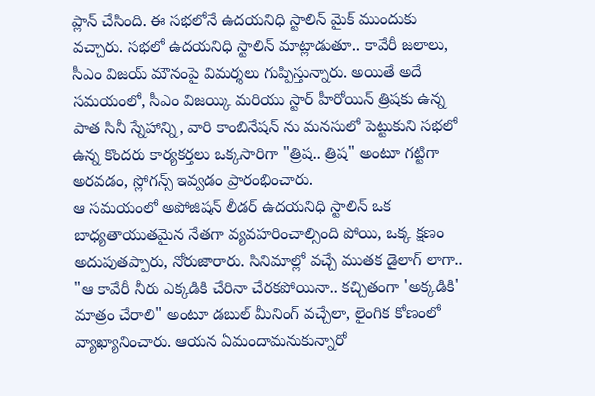ప్లాన్ చేసింది. ఈ సభలోనే ఉదయనిధి స్టాలిన్ మైక్ ముందుకు వచ్చారు. సభలో ఉదయనిధి స్టాలిన్ మాట్లాడుతూ.. కావేరీ జలాలు, సీఎం విజయ్ మౌనంపై విమర్శలు గుప్పిస్తున్నారు. అయితే అదే సమయంలో, సీఎం విజయ్కి మరియు స్టార్ హీరోయిన్ త్రిషకు ఉన్న పాత సినీ స్నేహాన్ని, వారి కాంబినేషన్ ను మనసులో పెట్టుకుని సభలో ఉన్న కొందరు కార్యకర్తలు ఒక్కసారిగా "త్రిష.. త్రిష" అంటూ గట్టిగా అరవడం, స్లోగన్స్ ఇవ్వడం ప్రారంభించారు.
ఆ సమయంలో అపోజిషన్ లీడర్ ఉదయనిధి స్టాలిన్ ఒక బాధ్యతాయుతమైన నేతగా వ్యవహరించాల్సింది పోయి, ఒక్క క్షణం అదుపుతప్పారు, నోరుజారారు. సినిమాల్లో వచ్చే ముతక డైలాగ్ లాగా.. "ఆ కావేరీ నీరు ఎక్కడికి చేరినా చేరకపోయినా.. కచ్చితంగా 'అక్కడికి' మాత్రం చేరాలి" అంటూ డబుల్ మీనింగ్ వచ్చేలా, లైంగిక కోణంలో వ్యాఖ్యానించారు. ఆయన ఏమందామనుకున్నారో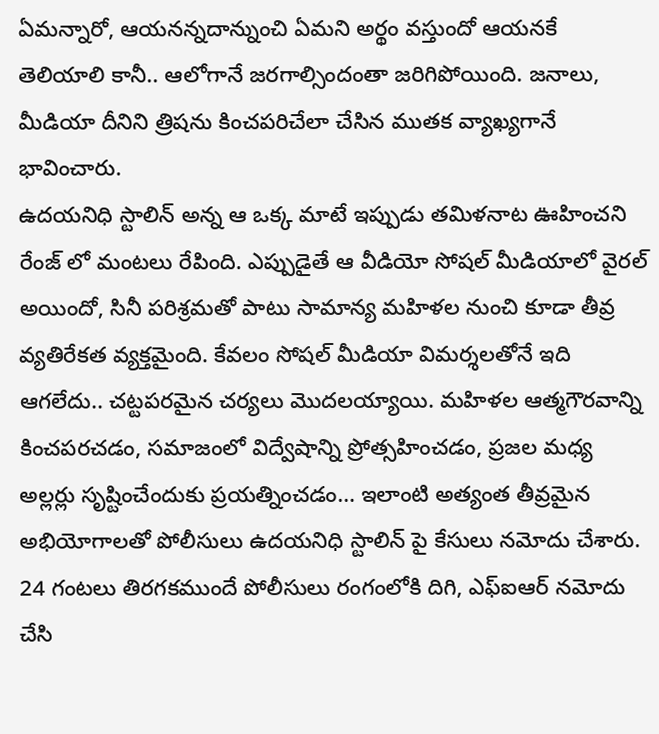ఏమన్నారో, ఆయనన్నదాన్నుంచి ఏమని అర్థం వస్తుందో ఆయనకే తెలియాలి కానీ.. ఆలోగానే జరగాల్సిందంతా జరిగిపోయింది. జనాలు, మీడియా దీనిని త్రిషను కించపరిచేలా చేసిన ముతక వ్యాఖ్యగానే భావించారు.
ఉదయనిధి స్టాలిన్ అన్న ఆ ఒక్క మాటే ఇప్పుడు తమిళనాట ఊహించని రేంజ్ లో మంటలు రేపింది. ఎప్పుడైతే ఆ వీడియో సోషల్ మీడియాలో వైరల్ అయిందో, సినీ పరిశ్రమతో పాటు సామాన్య మహిళల నుంచి కూడా తీవ్ర వ్యతిరేకత వ్యక్తమైంది. కేవలం సోషల్ మీడియా విమర్శలతోనే ఇది ఆగలేదు.. చట్టపరమైన చర్యలు మొదలయ్యాయి. మహిళల ఆత్మగౌరవాన్ని కించపరచడం, సమాజంలో విద్వేషాన్ని ప్రోత్సహించడం, ప్రజల మధ్య అల్లర్లు సృష్టించేందుకు ప్రయత్నించడం… ఇలాంటి అత్యంత తీవ్రమైన అభియోగాలతో పోలీసులు ఉదయనిధి స్టాలిన్ పై కేసులు నమోదు చేశారు.
24 గంటలు తిరగకముందే పోలీసులు రంగంలోకి దిగి, ఎఫ్ఐఆర్ నమోదు చేసి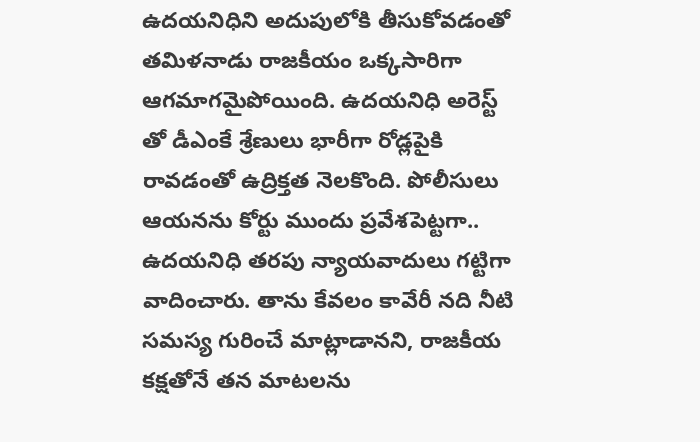ఉదయనిధిని అదుపులోకి తీసుకోవడంతో తమిళనాడు రాజకీయం ఒక్కసారిగా ఆగమాగమైపోయింది. ఉదయనిధి అరెస్ట్ తో డీఎంకే శ్రేణులు భారీగా రోడ్లపైకి రావడంతో ఉద్రిక్తత నెలకొంది. పోలీసులు ఆయనను కోర్టు ముందు ప్రవేశపెట్టగా.. ఉదయనిధి తరపు న్యాయవాదులు గట్టిగా వాదించారు. తాను కేవలం కావేరీ నది నీటి సమస్య గురించే మాట్లాడానని, రాజకీయ కక్షతోనే తన మాటలను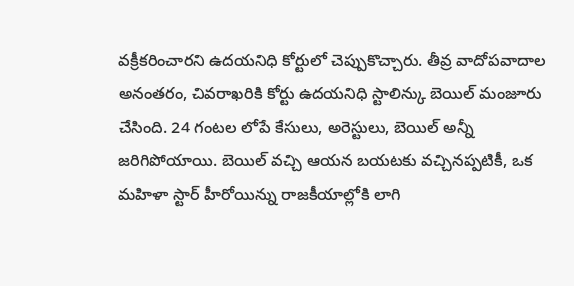వక్రీకరించారని ఉదయనిధి కోర్టులో చెప్పుకొచ్చారు. తీవ్ర వాదోపవాదాల అనంతరం, చివరాఖరికి కోర్టు ఉదయనిధి స్టాలిన్కు బెయిల్ మంజూరు చేసింది. 24 గంటల లోపే కేసులు, అరెస్టులు, బెయిల్ అన్నీ జరిగిపోయాయి. బెయిల్ వచ్చి ఆయన బయటకు వచ్చినప్పటికీ, ఒక మహిళా స్టార్ హీరోయిన్ను రాజకీయాల్లోకి లాగి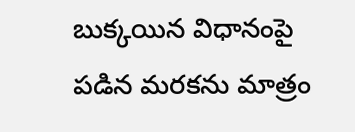బుక్కయిన విధానంపై పడిన మరకను మాత్రం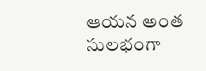ఆయన అంత సులభంగా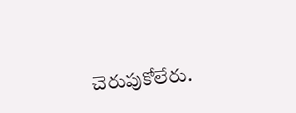చెరుపుకోలేరు.